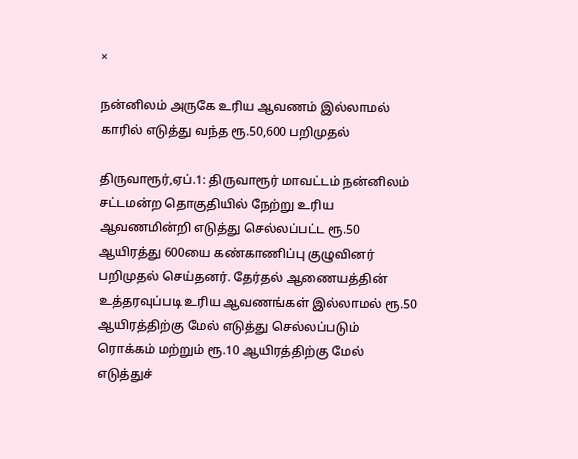×

நன்னிலம் அருகே உரிய ஆவணம் இல்லாமல் காரில் எடுத்து வந்த ரூ.50,600 பறிமுதல்

திருவாரூர்,ஏப்.1: திருவாரூர் மாவட்டம் நன்னிலம் சட்டமன்ற தொகுதியில் நேற்று உரிய ஆவணமின்றி எடுத்து செல்லப்பட்ட ரூ.50 ஆயிரத்து 600யை கண்காணிப்பு குழுவினர் பறிமுதல் செய்தனர். தேர்தல் ஆணையத்தின் உத்தரவுப்படி உரிய ஆவணங்கள் இல்லாமல் ரூ.50 ஆயிரத்திற்கு மேல் எடுத்து செல்லப்படும் ரொக்கம் மற்றும் ரூ.10 ஆயிரத்திற்கு மேல் எடுத்துச்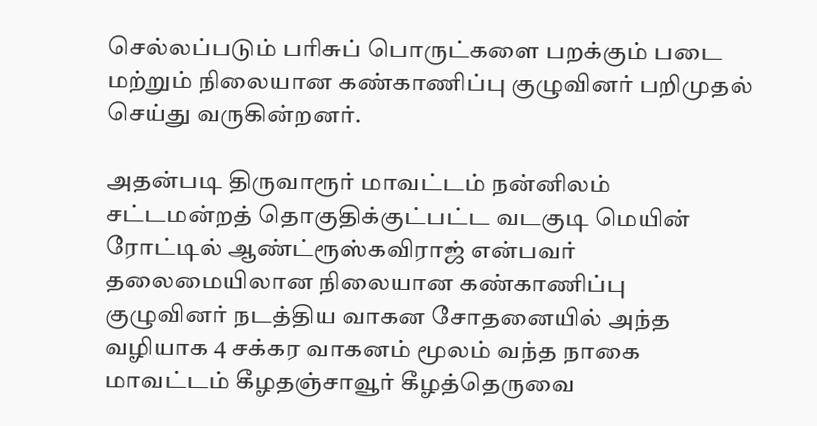செல்லப்படும் பரிசுப் பொருட்களை பறக்கும் படை மற்றும் நிலையான கண்காணிப்பு குழுவினர் பறிமுதல் செய்து வருகின்றனர்.

அதன்படி திருவாரூர் மாவட்டம் நன்னிலம் சட்டமன்றத் தொகுதிக்குட்பட்ட வடகுடி மெயின் ரோட்டில் ஆண்ட்ரூஸ்கவிராஜ் என்பவர் தலைமையிலான நிலையான கண்காணிப்பு குழுவினர் நடத்திய வாகன சோதனையில் அந்த வழியாக 4 சக்கர வாகனம் மூலம் வந்த நாகை மாவட்டம் கீழதஞ்சாவூர் கீழத்தெருவை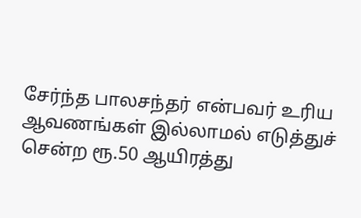சேர்ந்த பாலசந்தர் என்பவர் உரிய ஆவணங்கள் இல்லாமல் எடுத்துச் சென்ற ரூ.50 ஆயிரத்து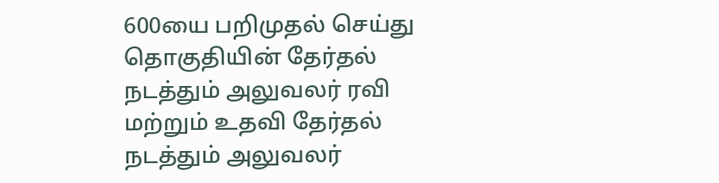600யை பறிமுதல் செய்து தொகுதியின் தேர்தல் நடத்தும் அலுவலர் ரவி மற்றும் உதவி தேர்தல் நடத்தும் அலுவலர்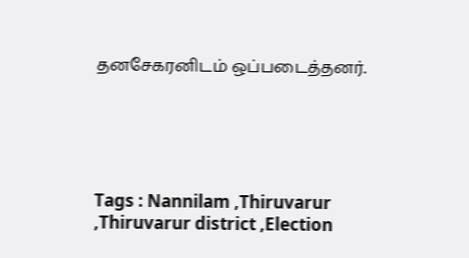தனசேகரனிடம் ஒப்படைத்தனர்.





Tags : Nannilam ,Thiruvarur ,Thiruvarur district ,Election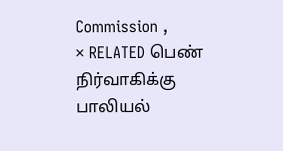Commission ,
× RELATED பெண் நிர்வாகிக்கு பாலியல்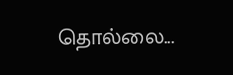தொல்லை...